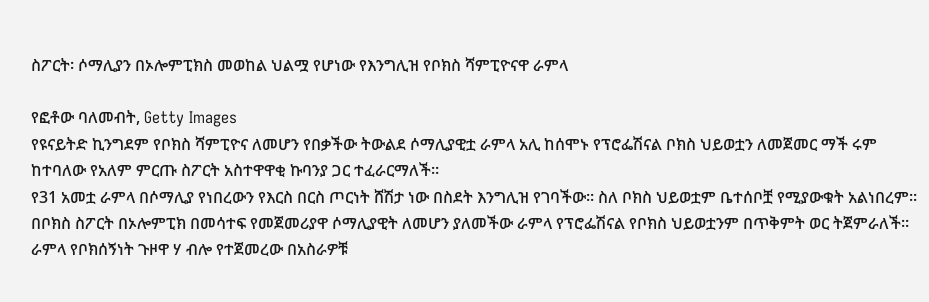ስፖርት፡ ሶማሊያን በኦሎምፒክስ መወከል ህልሟ የሆነው የእንግሊዝ የቦክስ ሻምፒዮናዋ ራምላ

የፎቶው ባለመብት, Getty Images
የዩናይትድ ኪንግደም የቦክስ ሻምፒዮና ለመሆን የበቃችው ትውልደ ሶማሊያዊቷ ራምላ አሊ ከሰሞኑ የፕሮፌሽናል ቦክስ ህይወቷን ለመጀመር ማች ሩም ከተባለው የአለም ምርጡ ስፖርት አስተዋዋቂ ኩባንያ ጋር ተፈራርማለች።
የ31 አመቷ ራምላ በሶማሊያ የነበረውን የእርስ በርስ ጦርነት ሸሽታ ነው በስደት እንግሊዝ የገባችው። ስለ ቦክስ ህይወቷም ቤተሰቦቿ የሚያውቁት አልነበረም።
በቦክስ ስፖርት በኦሎምፒክ በመሳተፍ የመጀመሪያዋ ሶማሊያዊት ለመሆን ያለመችው ራምላ የፕሮፌሽናል የቦክስ ህይወቷንም በጥቅምት ወር ትጀምራለች።
ራምላ የቦክሰኝነት ጉዞዋ ሃ ብሎ የተጀመረው በአስራዎቹ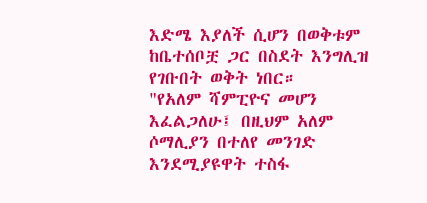እድሜ እያለች ሲሆን በወቅቱም ከቤተሰቦቿ ጋር በስደት እንግሊዝ የገቡበት ወቅት ነበር።
"የአለም ሻምፒዮና መሆን እፈልጋለሁ፤ በዚህም አለም ሶማሊያን በተለየ መንገድ እንደሚያዩዋት ተስፋ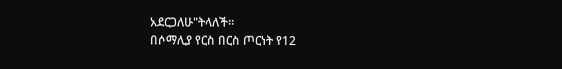አደርጋለሁ"ትላለች።
በሶማሊያ የርስ በርስ ጦርነት የ12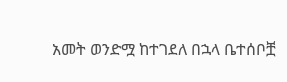አመት ወንድሟ ከተገደለ በኋላ ቤተሰቦቿ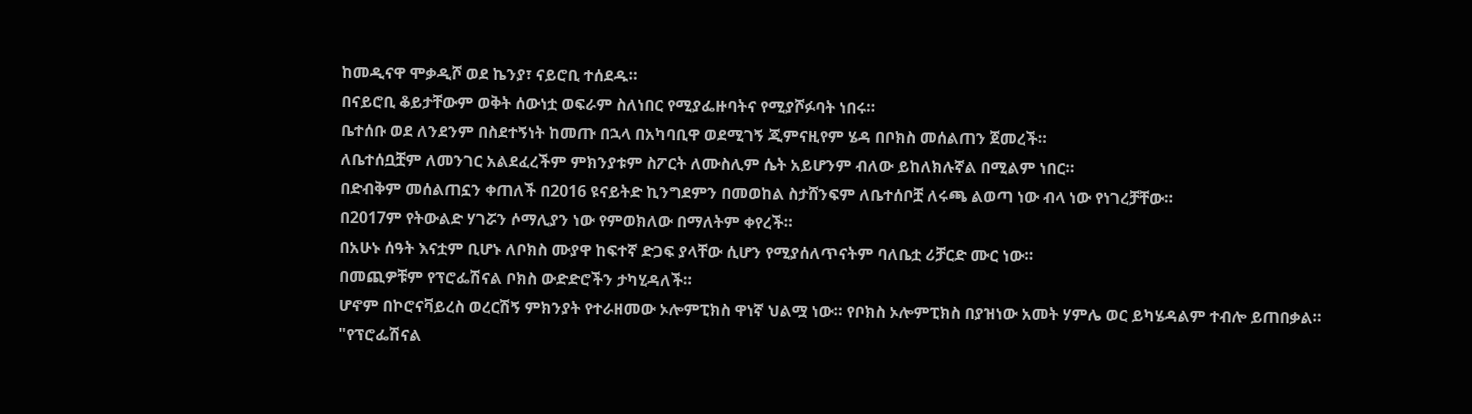ከመዲናዋ ሞቃዲሾ ወደ ኬንያ፣ ናይሮቢ ተሰደዱ።
በናይሮቢ ቆይታቸውም ወቅት ሰውነቷ ወፍራም ስለነበር የሚያፌዙባትና የሚያሾፉባት ነበሩ።
ቤተሰቡ ወደ ለንደንም በስደተኝነት ከመጡ በኋላ በአካባቢዋ ወደሚገኝ ጂምናዚየም ሄዳ በቦክስ መሰልጠን ጀመረች።
ለቤተሰቧቿም ለመንገር አልደፈረችም ምክንያቱም ስፖርት ለሙስሊም ሴት አይሆንም ብለው ይከለክሉኛል በሚልም ነበር።
በድብቅም መሰልጠኗን ቀጠለች በ2016 ዩናይትድ ኪንግደምን በመወከል ስታሸንፍም ለቤተሰቦቿ ለሩጫ ልወጣ ነው ብላ ነው የነገረቻቸው።
በ2017ም የትውልድ ሃገሯን ሶማሊያን ነው የምወክለው በማለትም ቀየረች።
በአሁኑ ሰዓት እናቷም ቢሆኑ ለቦክስ ሙያዋ ከፍተኛ ድጋፍ ያላቸው ሲሆን የሚያሰለጥናትም ባለቤቷ ሪቻርድ ሙር ነው።
በመጪዎቹም የፕሮፌሽናል ቦክስ ውድድሮችን ታካሂዳለች።
ሆኖም በኮሮናቫይረስ ወረርሽኝ ምክንያት የተራዘመው ኦሎምፒክስ ዋነኛ ህልሟ ነው። የቦክስ ኦሎምፒክስ በያዝነው አመት ሃምሌ ወር ይካሄዳልም ተብሎ ይጠበቃል።
"የፕሮፌሽናል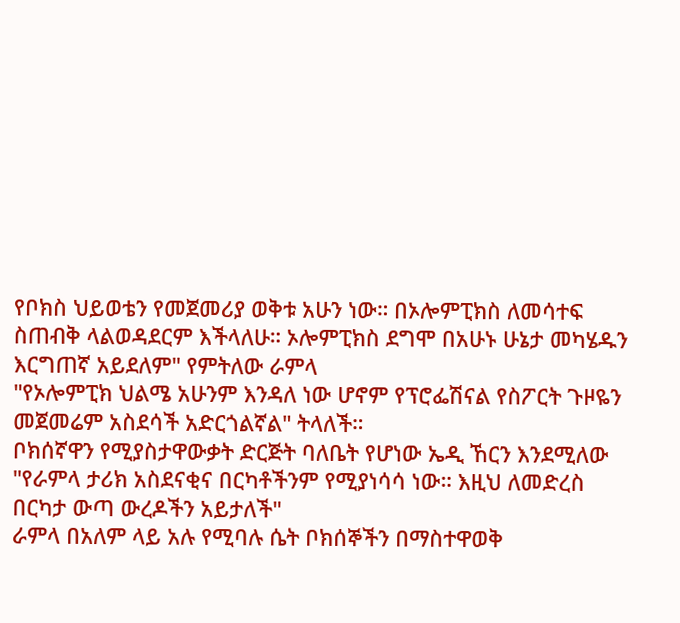የቦክስ ህይወቴን የመጀመሪያ ወቅቱ አሁን ነው። በኦሎምፒክስ ለመሳተፍ ስጠብቅ ላልወዳደርም እችላለሁ። ኦሎምፒክስ ደግሞ በአሁኑ ሁኔታ መካሄዱን እርግጠኛ አይደለም" የምትለው ራምላ
"የኦሎምፒክ ህልሜ አሁንም እንዳለ ነው ሆኖም የፕሮፌሽናል የስፖርት ጉዞዬን መጀመሬም አስደሳች አድርጎልኛል" ትላለች።
ቦክሰኛዋን የሚያስታዋውቃት ድርጅት ባለቤት የሆነው ኤዲ ኸርን እንደሚለው "የራምላ ታሪክ አስደናቂና በርካቶችንም የሚያነሳሳ ነው። እዚህ ለመድረስ በርካታ ውጣ ውረዶችን አይታለች"
ራምላ በአለም ላይ አሉ የሚባሉ ሴት ቦክሰኞችን በማስተዋወቅ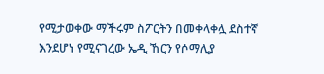የሚታወቀው ማችሩም ስፖርትን በመቀላቀሏ ደስተኛ እንደሆነ የሚናገረው ኤዲ ኸርን የሶማሊያ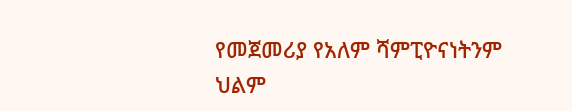የመጀመሪያ የአለም ሻምፒዮናነትንም ህልም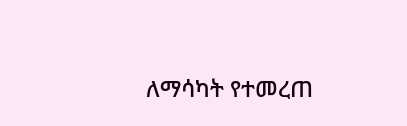ለማሳካት የተመረጠ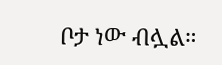ቦታ ነው ብሏል።